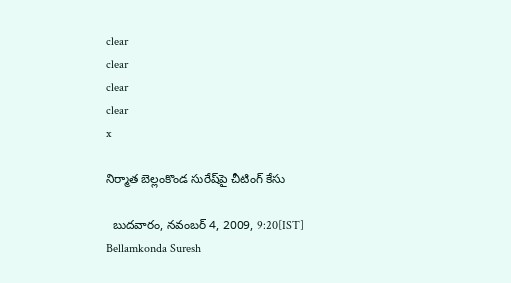clear
clear
clear
clear
x

నిర్మాత బెల్లంకొండ సురేష్‌పై చీటింగ్‌ కేసు

  బుదవారం, నవంబర్ 4, 2009, 9:20[IST]
Bellamkonda Suresh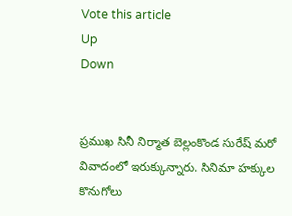Vote this article
Up
Down


ప్రముఖ సినీ నిర్మాత బెల్లంకొండ సురేష్ మరో వివాదంలో ఇరుక్కున్నారు. సినిమా హక్కుల కొనుగోలు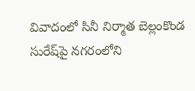వివాదంలో సినీ నిర్మాత బెల్లంకొండ సురేష్‌పై నగరంలోని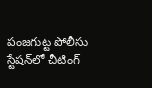పంజగుట్ట పోలీసు స్టేషన్‌లో చీటింగ్‌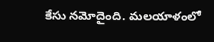కేసు నమోదైంది. మలయాళంలో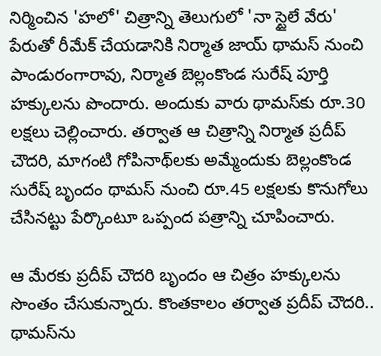నిర్మించిన 'హలో' చిత్రాన్ని తెలుగులో 'నా స్టైలే వేరు' పేరుతో రీమేక్‌ చేయడానికి నిర్మాత జాయ్‌ థామస్‌ నుంచి పాండురంగారావు, నిర్మాత బెల్లంకొండ సురేష్‌ పూర్తి హక్కులను పొందారు. అందుకు వారు థామస్‌కు రూ.30 లక్షలు చెల్లించారు. తర్వాత ఆ చిత్రాన్ని నిర్మాత ప్రదీప్‌ చౌదరి, మాగంటి గోపినాథ్‌లకు అమ్మేందుకు బెల్లంకొండ సురేష్‌ బృందం థామస్‌ నుంచి రూ.45 లక్షలకు కొనుగోలు చేసినట్టు పేర్కొంటూ ఒప్పంద పత్రాన్ని చూపించారు.

ఆ మేరకు ప్రదీప్‌ చౌదరి బృందం ఆ చిత్రం హక్కులను సొంతం చేసుకున్నారు. కొంతకాలం తర్వాత ప్రదీప్‌ చౌదరి.. థామస్‌ను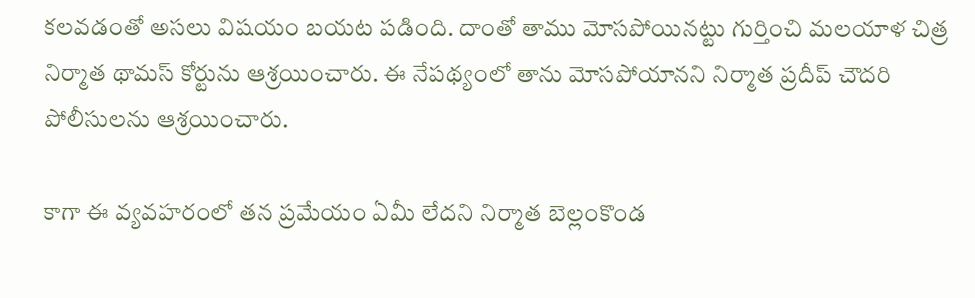కలవడంతో అసలు విషయం బయట పడింది. దాంతో తాము మోసపోయినట్టు గుర్తించి మలయాళ చిత్ర నిర్మాత థామస్‌ కోర్టును ఆశ్రయించారు. ఈ నేపథ్యంలో తాను మోసపోయానని నిర్మాత ప్రదీప్‌ చౌదరి పోలీసులను ఆశ్రయించారు.

కాగా ఈ వ్యవహరంలో తన ప్రమేయం ఏమీ లేదని నిర్మాత బెల్లంకొండ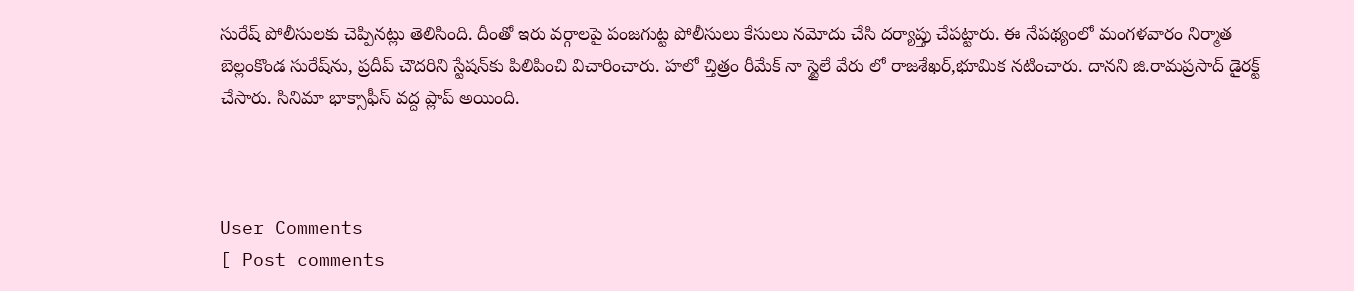సురేష్‌ పోలీసులకు చెప్పినట్లు తెలిసింది. దీంతో ఇరు వర్గాలపై పంజగుట్ట పోలీసులు కేసులు నమోదు చేసి దర్యాప్తు చేపట్టారు. ఈ నేపథ్యంలో మంగళవారం నిర్మాత బెల్లంకొండ సురేష్‌ను, ప్రదీప్‌ చౌదరిని స్టేషన్‌కు పిలిపించి విచారించారు. హలో చ్తిత్రం రీమేక్ నా స్టైలే వేరు లో రాజశేఖర్,భూమిక నటించారు. దానని జి.రామప్రసాద్ డైరక్ట్ చేసారు. సినిమా భాక్సాఫీస్ వద్ద ప్లాప్ అయింది.



User Comments
[ Post comments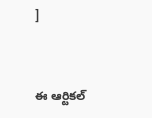]


ఈ ఆర్టికల్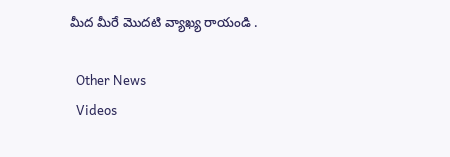మీద మీరే మొదటి వ్యాఖ్య రాయండి .

  Other News
  Videos